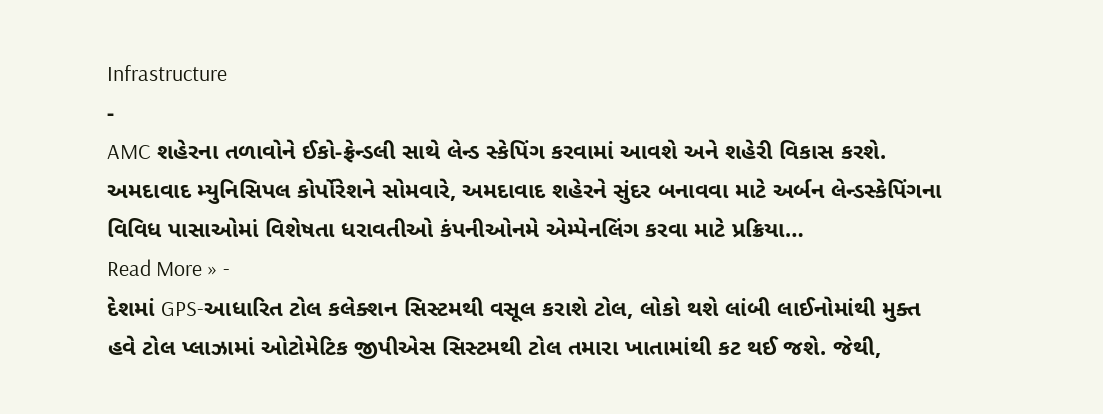Infrastructure
-
AMC શહેરના તળાવોને ઈકો-ફ્રેન્ડલી સાથે લેન્ડ સ્કેપિંગ કરવામાં આવશે અને શહેરી વિકાસ કરશે.
અમદાવાદ મ્યુનિસિપલ કોર્પોરેશને સોમવારે, અમદાવાદ શહેરને સુંદર બનાવવા માટે અર્બન લેન્ડસ્કેપિંગના વિવિધ પાસાઓમાં વિશેષતા ધરાવતીઓ કંપનીઓનમે એમ્પેનલિંગ કરવા માટે પ્રક્રિયા…
Read More » -
દેશમાં GPS-આધારિત ટોલ કલેક્શન સિસ્ટમથી વસૂલ કરાશે ટોલ, લોકો થશે લાંબી લાઈનોમાંથી મુક્ત
હવે ટોલ પ્લાઝામાં ઓટોમેટિક જીપીએસ સિસ્ટમથી ટોલ તમારા ખાતામાંથી કટ થઈ જશે. જેથી,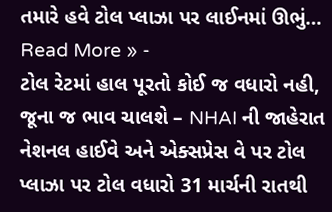તમારે હવે ટોલ પ્લાઝા પર લાઈનમાં ઊભું…
Read More » -
ટોલ રેટમાં હાલ પૂરતો કોઈ જ વધારો નહી, જૂના જ ભાવ ચાલશે – NHAI ની જાહેરાત
નેશનલ હાઈવે અને એક્સપ્રેસ વે પર ટોલ પ્લાઝા પર ટોલ વધારો 31 માર્ચની રાતથી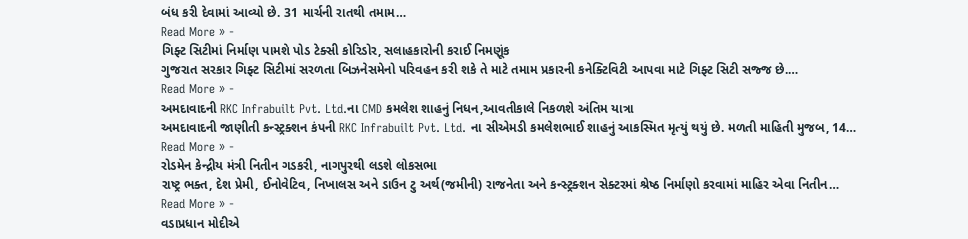બંધ કરી દેવામાં આવ્યો છે. 31 માર્ચની રાતથી તમામ…
Read More » -
ગિફ્ટ સિટીમાં નિર્માણ પામશે પોડ ટેક્સી કોરિડોર, સલાહકારોની કરાઈ નિમણૂંક
ગુજરાત સરકાર ગિફ્ટ સિટીમાં સરળતા બિઝનેસમેનો પરિવહન કરી શકે તે માટે તમામ પ્રકારની કનેક્ટિવિટી આપવા માટે ગિફ્ટ સિટી સજ્જ છે.…
Read More » -
અમદાવાદની RKC Infrabuilt Pvt. Ltd.ના CMD કમલેશ શાહનું નિધન,આવતીકાલે નિકળશે અંતિમ યાત્રા
અમદાવાદની જાણીતી કન્સ્ટ્રક્શન કંપની RKC Infrabuilt Pvt. Ltd. ના સીએમડી કમલેશભાઈ શાહનું આકસ્મિત મૃત્યું થયું છે. મળતી માહિતી મુજબ, 14…
Read More » -
રોડમેન કેન્દ્રીય મંત્રી નિતીન ગડકરી, નાગપુરથી લડશે લોકસભા
રાષ્ટ્ર ભક્ત, દેશ પ્રેમી, ઈનોવેટિવ, નિખાલસ અને ડાઉન ટુ અર્થ(જમીની) રાજનેતા અને કન્સ્ટ્રક્શન સેક્ટરમાં શ્રેષ્ઠ નિર્માણો કરવામાં માહિર એવા નિતીન…
Read More » -
વડાપ્રધાન મોદીએ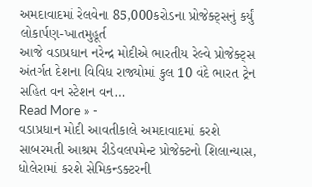અમદાવાદમાં રેલવેના 85,000કરોડના પ્રોજેક્ટ્સનું કર્યું લોકાર્પણ-ખાતમુહૂર્ત
આજે વડાપ્રધાન નરેન્દ્ર મોદીએ ભારતીય રેલ્વે પ્રોજેક્ટ્સ અંતર્ગત દેશના વિવિધ રાજ્યોમાં કુલ 10 વંદે ભારત ટ્રેન સહિત વન સ્ટેશન વન…
Read More » -
વડાપ્રધાન મોદી આવતીકાલે અમદાવાદમાં કરશે સાબરમતી આશ્રમ રીડેવલપમેન્ટ પ્રોજેક્ટનો શિલાન્યાસ, ધોલેરામાં કરશે સેમિકન્ડક્ટરની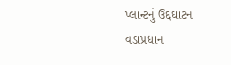પ્લાન્ટનું ઉદ્દઘાટન
વડાપ્રધાન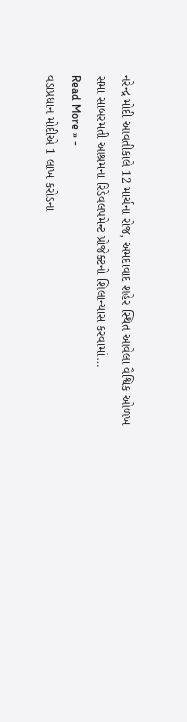નરેન્દ્ર મોદી આવતીકાલે 12 માર્ચના રોજ, અમદાવાદ શહેર સ્થિત આવેલા વૈશ્વિક ઓળખ સમા સાબરમતી આશ્રમના રિડેવલપમેન્ટ પ્રોજેક્ટનો શિલાન્યાસ કરવામાં…
Read More » -
વડાપ્રધાન મોદીએ 1 લાખ કરોડના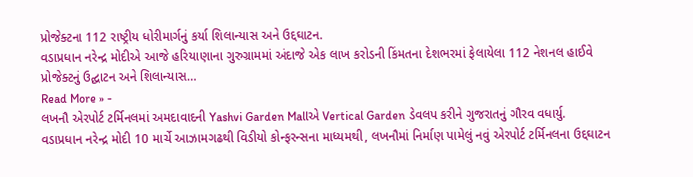પ્રોજેક્ટના 112 રાષ્ટ્રીય ધોરીમાર્ગનું કર્યા શિલાન્યાસ અને ઉદ્દઘાટન.
વડાપ્રધાન નરેન્દ્ર મોદીએ આજે હરિયાણાના ગુરુગ્રામમાં અંદાજે એક લાખ કરોડની કિંમતના દેશભરમાં ફેલાયેલા 112 નેશનલ હાઈવે પ્રોજેક્ટનું ઉદ્ઘાટન અને શિલાન્યાસ…
Read More » -
લખનૌ એરપોર્ટ ટર્મિનલમાં અમદાવાદની Yashvi Garden Mallએ Vertical Garden ડેવલપ કરીને ગુજરાતનું ગૌરવ વધાર્યુ.
વડાપ્રધાન નરેન્દ્ર મોદી 10 માર્ચે આઝામગઢથી વિડીયો કોન્ફરન્સના માધ્યમથી, લખનૌમાં નિર્માણ પામેલું નવું એરપોર્ટ ટર્મિનલના ઉદ્દઘાટન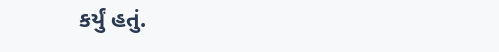કર્યું હતું.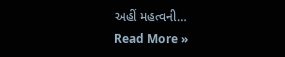અહીં મહત્વની…
Read More »